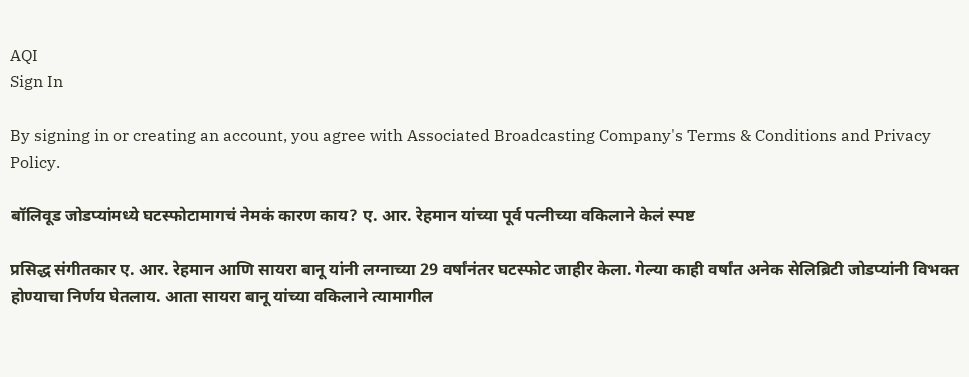AQI
Sign In

By signing in or creating an account, you agree with Associated Broadcasting Company's Terms & Conditions and Privacy Policy.

बॉलिवूड जोडप्यांमध्ये घटस्फोटामागचं नेमकं कारण काय? ए. आर. रेहमान यांच्या पूर्व पत्नीच्या वकिलाने केलं स्पष्ट

प्रसिद्ध संगीतकार ए. आर. रेहमान आणि सायरा बानू यांनी लग्नाच्या 29 वर्षांनंतर घटस्फोट जाहीर केला. गेल्या काही वर्षांत अनेक सेलिब्रिटी जोडप्यांनी विभक्त होण्याचा निर्णय घेतलाय. आता सायरा बानू यांच्या वकिलाने त्यामागील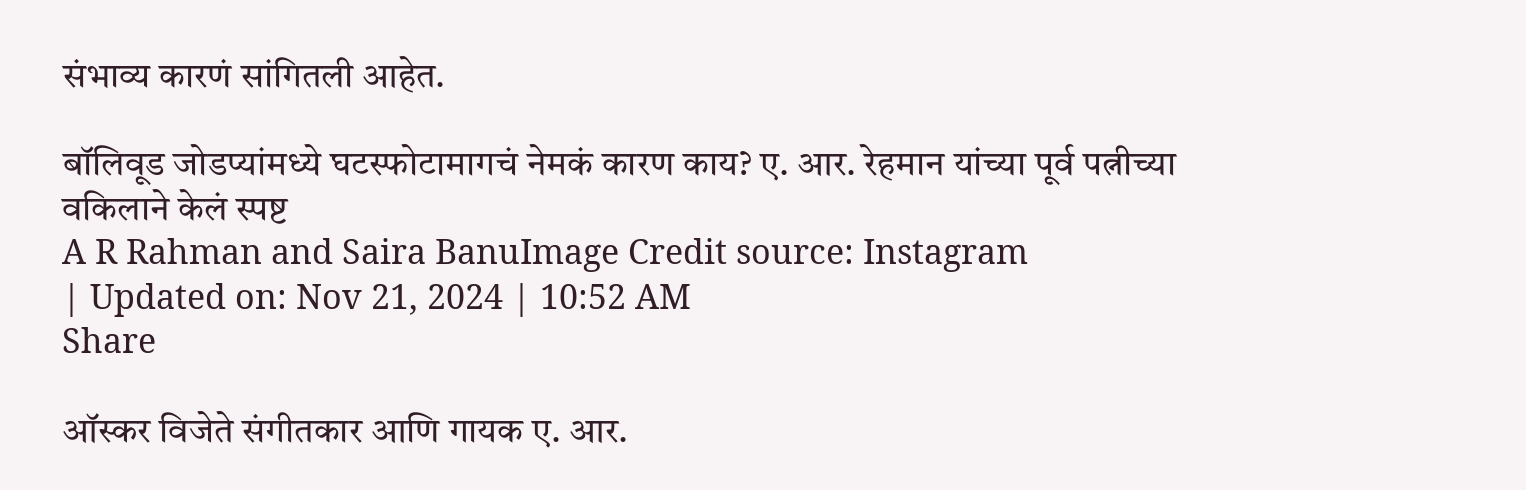संभाव्य कारणं सांगितली आहेत.

बॉलिवूड जोडप्यांमध्ये घटस्फोटामागचं नेमकं कारण काय? ए. आर. रेहमान यांच्या पूर्व पत्नीच्या वकिलाने केलं स्पष्ट
A R Rahman and Saira BanuImage Credit source: Instagram
| Updated on: Nov 21, 2024 | 10:52 AM
Share

ऑस्कर विजेते संगीतकार आणि गायक ए. आर.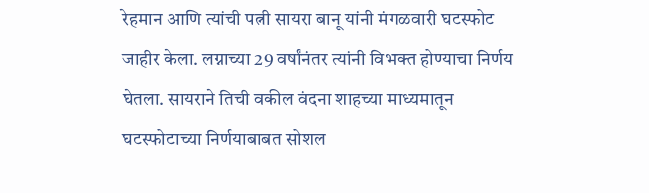रेहमान आणि त्यांची पत्नी सायरा बानू यांनी मंगळवारी घटस्फोट जाहीर केला. लग्नाच्या 29 वर्षांनंतर त्यांनी विभक्त होण्याचा निर्णय घेतला. सायराने तिची वकील वंदना शाहच्या माध्यमातून घटस्फोटाच्या निर्णयाबाबत सोशल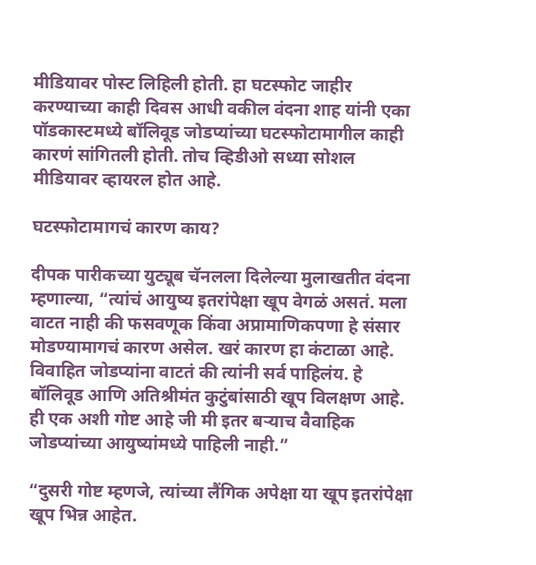मीडियावर पोस्ट लिहिली होती. हा घटस्फोट जाहीर करण्याच्या काही दिवस आधी वकील वंदना शाह यांनी एका पॉडकास्टमध्ये बॉलिवूड जोडप्यांच्या घटस्फोटामागील काही कारणं सांगितली होती. तोच व्हिडीओ सध्या सोशल मीडियावर व्हायरल होत आहे.

घटस्फोटामागचं कारण काय?

दीपक पारीकच्या युट्यूब चॅनलला दिलेल्या मुलाखतीत वंदना म्हणाल्या, “त्यांचं आयुष्य इतरांपेक्षा खूप वेगळं असतं. मला वाटत नाही की फसवणूक किंवा अप्रामाणिकपणा हे संसार मोडण्यामागचं कारण असेल. खरं कारण हा कंटाळा आहे. विवाहित जोडप्यांना वाटतं की त्यांनी सर्व पाहिलंय. हे बॉलिवूड आणि अतिश्रीमंत कुटुंबांसाठी खूप विलक्षण आहे. ही एक अशी गोष्ट आहे जी मी इतर बऱ्याच वैवाहिक जोडप्यांच्या आयुष्यांमध्ये पाहिली नाही.”

“दुसरी गोष्ट म्हणजे, त्यांच्या लैंगिक अपेक्षा या खूप इतरांपेक्षा खूप भिन्न आहेत.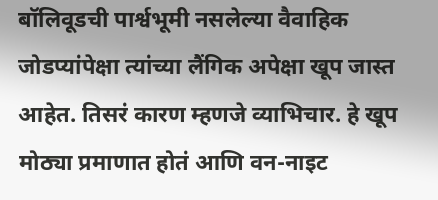बॉलिवूडची पार्श्वभूमी नसलेल्या वैवाहिक जोडप्यांपेक्षा त्यांच्या लैंगिक अपेक्षा खूप जास्त आहेत. तिसरं कारण म्हणजे व्याभिचार. हे खूप मोठ्या प्रमाणात होतं आणि वन-नाइट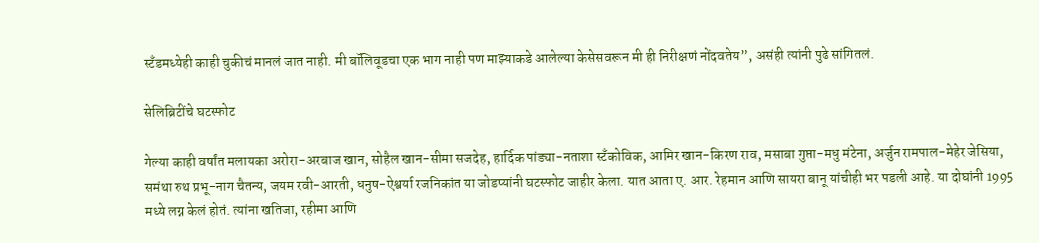स्टँडमध्येही काही चुकीचं मानलं जात नाही. मी बॉलिवूडचा एक भाग नाही पण माझ्याकडे आलेल्या केसेसवरून मी ही निरीक्षणं नोंदवतेय”, असंही त्यांनी पुढे सांगितलं.

सेलिब्रिटींचे घटस्फोट

गेल्या काही वर्षांत मलायका अरोरा-अरबाज खान, सोहैल खान-सीमा सजदेह, हार्दिक पांड्या-नताशा स्टँकोविक, आमिर खान-किरण राव, मसाबा गुप्ता-मधु मंटेना, अर्जुन रामपाल-मेहेर जेसिया, समंथा रुथ प्रभू-नाग चैतन्य, जयम रवी-आरती, धनुष-ऐश्वर्या रजनिकांत या जोडप्यांनी घटस्फोट जाहीर केला. यात आता ए. आर. रेहमान आणि सायरा बानू यांचीही भर पडली आहे. या दोघांनी 1995 मध्ये लग्न केलं होतं. त्यांना खतिजा, रहीमा आणि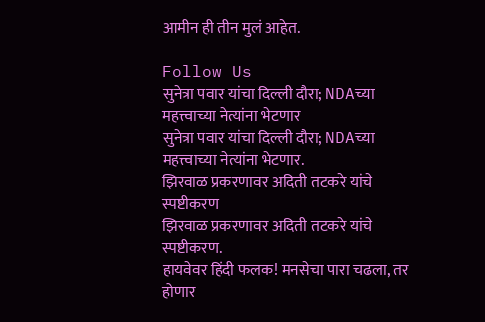आमीन ही तीन मुलं आहेत.

Follow Us
सुनेत्रा पवार यांचा दिल्ली दौरा; NDAच्या महत्त्वाच्या नेत्यांना भेटणार
सुनेत्रा पवार यांचा दिल्ली दौरा; NDAच्या महत्त्वाच्या नेत्यांना भेटणार.
झिरवाळ प्रकरणावर अदिती तटकरे यांचे स्पष्टीकरण
झिरवाळ प्रकरणावर अदिती तटकरे यांचे स्पष्टीकरण.
हायवेवर हिंदी फलक! मनसेचा पारा चढला, तर होणार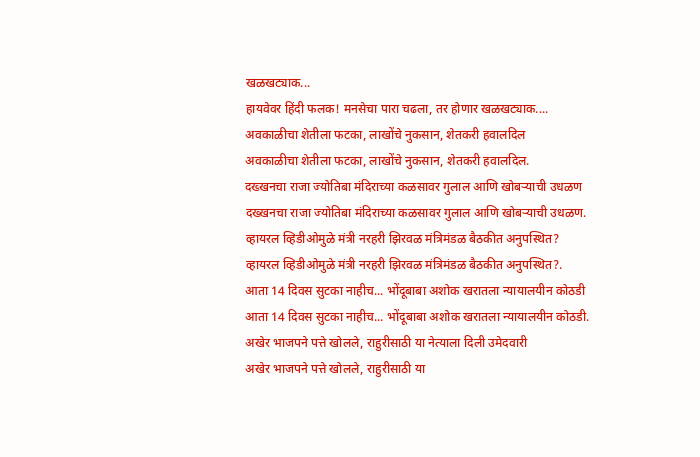खळखट्याक...
हायवेवर हिंदी फलक! मनसेचा पारा चढला, तर होणार खळखट्याक....
अवकाळीचा शेतीला फटका, लाखोंचे नुकसान, शेतकरी हवालदिल
अवकाळीचा शेतीला फटका, लाखोंचे नुकसान, शेतकरी हवालदिल.
दख्खनचा राजा ज्योतिबा मंदिराच्या कळसावर गुलाल आणि खोबऱ्याची उधळण
दख्खनचा राजा ज्योतिबा मंदिराच्या कळसावर गुलाल आणि खोबऱ्याची उधळण.
व्हायरल व्हिडीओमुळे मंत्री नरहरी झिरवळ मंत्रिमंडळ बैठकीत अनुपस्थित?
व्हायरल व्हिडीओमुळे मंत्री नरहरी झिरवळ मंत्रिमंडळ बैठकीत अनुपस्थित?.
आता 14 दिवस सुटका नाहीच... भोंदूबाबा अशोक खरातला न्यायालयीन कोठडी
आता 14 दिवस सुटका नाहीच... भोंदूबाबा अशोक खरातला न्यायालयीन कोठडी.
अखेर भाजपने पत्ते खोलले, राहुरीसाठी या नेत्याला दिली उमेदवारी
अखेर भाजपने पत्ते खोलले, राहुरीसाठी या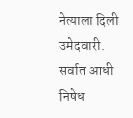नेत्याला दिली उमेदवारी.
सर्वात आधी निषेध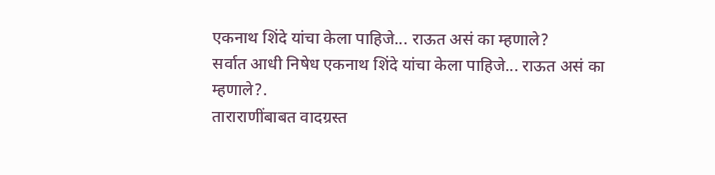एकनाथ शिंदे यांचा केला पाहिजे... राऊत असं का म्हणाले?
सर्वात आधी निषेध एकनाथ शिंदे यांचा केला पाहिजे... राऊत असं का म्हणाले?.
ताराराणींबाबत वादग्रस्त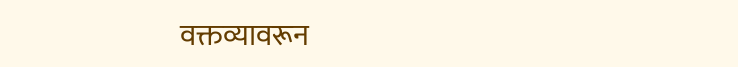वक्तव्यावरून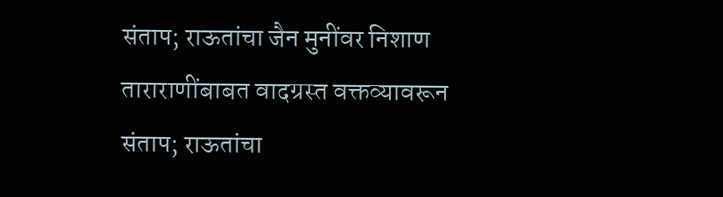संताप; राऊतांचा जैन मुनींवर निशाण
ताराराणींबाबत वादग्रस्त वक्तव्यावरून संताप; राऊतांचा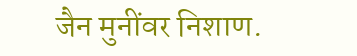जैन मुनींवर निशाण.